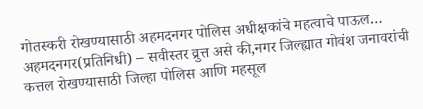गोतस्करी रोखण्यासाठी अहमदनगर पोलिस अधीक्षकांचे महत्वाचे पाऊल…
अहमदनगर(प्रतिनिधी) – सवीस्तर व्रुत्त असे की,नगर जिल्ह्यात गोवंश जनावरांची कत्तल रोखण्यासाठी जिल्हा पोलिस आणि महसूल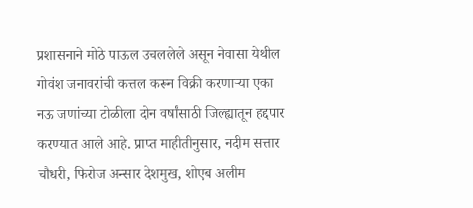प्रशासनाने मोठे पाऊल उचललेले असून नेवासा येथील गोवंश जनावरांची कत्तल करून विक्री करणाऱ्या एका नऊ जणांच्या टोळीला दोन वर्षांसाठी जिल्ह्यातून हद्दपार करण्यात आले आहे. प्राप्त माहीतीनुसार, नदीम सत्तार चौधरी, फिरोज अन्सार देशमुख, शोएब अलीम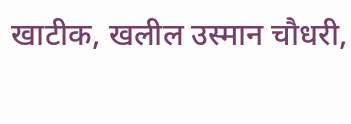खाटीक, खलील उस्मान चौधरी,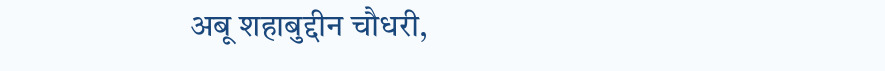अबू शहाबुद्दीन चौधरी,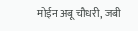मोईन अबू चौधरी, जबी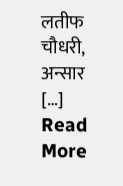लतीफ चौधरी, अन्सार […]
Read More